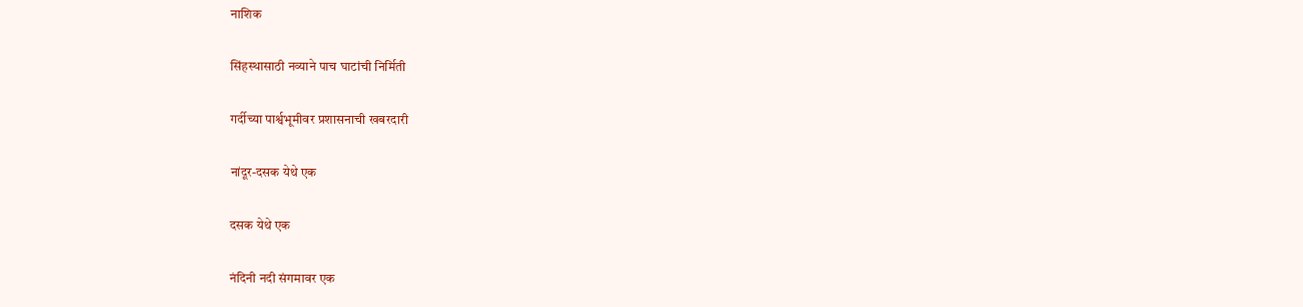नाशिक

सिंहस्थासाठी नव्याने पाच घाटांची निर्मिती

गर्दीच्या पार्श्वभूमीवर प्रशासनाची खबरदारी

नांदूर-दसक येथे एक

दसक येथे एक

नंदिनी नदी संगमावर एक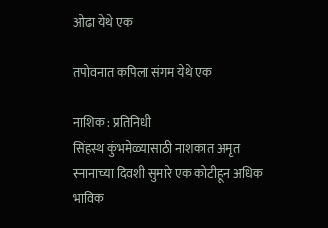ओढा येथे एक

तपोवनात कपिला संगम येथे एक

नाशिक : प्रतिनिधी
सिंहस्थ कुंभमेळ्यासाठी नाशकात अमृत स्नानाच्या दिवशी सुमारे एक कोटीहून अधिक भाविक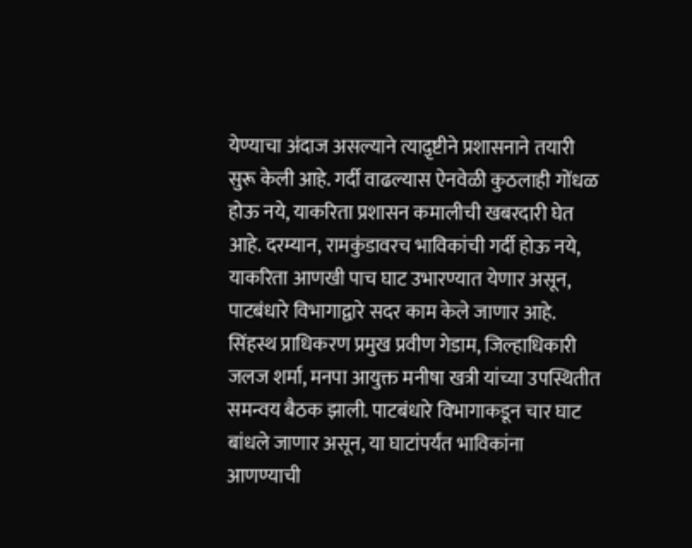येण्याचा अंदाज असल्याने त्याद़ृष्टीने प्रशासनाने तयारी सुरू केली आहे. गर्दी वाढल्यास ऐनवेळी कुठलाही गोंधळ होऊ नये, याकरिता प्रशासन कमालीची खबरदारी घेत आहे. दरम्यान, रामकुंडावरच भाविकांची गर्दी होऊ नये, याकरिता आणखी पाच घाट उभारण्यात येणार असून, पाटबंधारे विभागाद्वारे सदर काम केले जाणार आहे.
सिंहस्थ प्राधिकरण प्रमुख प्रवीण गेडाम, जिल्हाधिकारी जलज शर्मा, मनपा आयुक्त मनीषा खत्री यांच्या उपस्थितीत समन्वय बैठक झाली. पाटबंधारे विभागाकडून चार घाट बांधले जाणार असून, या घाटांपर्यंत भाविकांना आणण्याची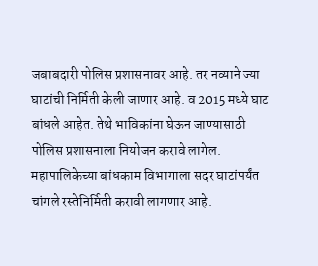जबाबदारी पोलिस प्रशासनावर आहे. तर नव्याने ज्या घाटांची निर्मिती केली जाणार आहे. व 2015 मध्ये घाट बांधले आहेत. तेथे भाविकांना घेऊन जाण्यासाठी पोलिस प्रशासनाला नियोजन करावे लागेल. महापालिकेच्या बांधकाम विभागाला सदर घाटांपर्यंत चांगले रस्तेनिर्मिती करावी लागणार आहे.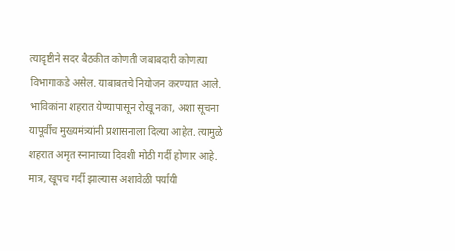त्याद़ृष्टीने सदर बैठकीत कोणती जबाबदारी कोणत्या विभागाकडे असेल. याबाबतचे नियोजन करण्यात आले. भाविकांना शहरात येण्यापासून रोखू नका, अशा सूचना यापूर्वीच मुख्यमंत्र्यांनी प्रशासनाला दिल्या आहेत. त्यामुळे शहरात अमृत स्नानाच्या दिवशी मोठी गर्दी होणार आहे. मात्र, खूपच गर्दी झाल्यास अशावेळी पर्यायी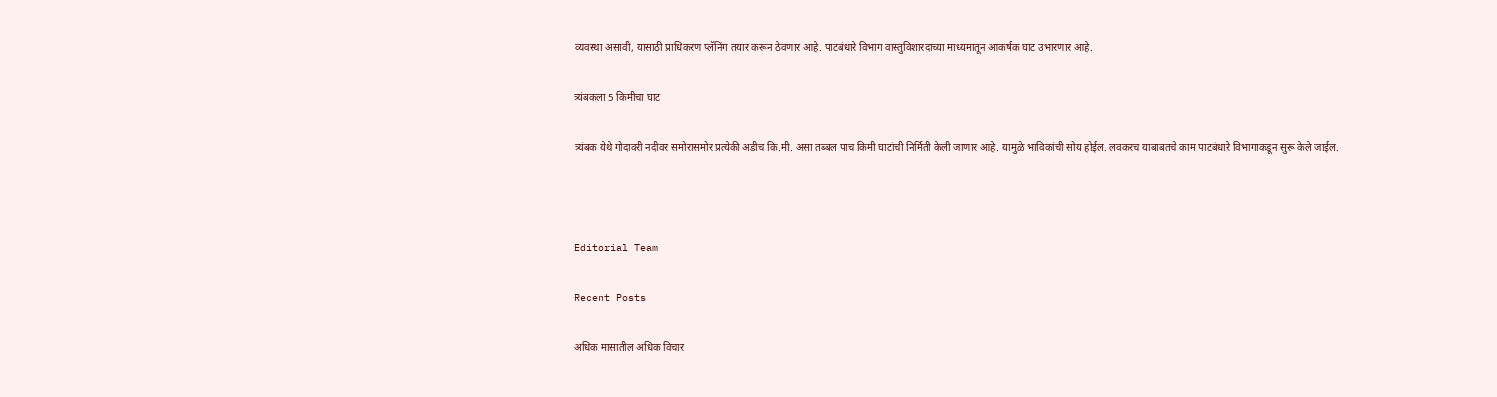व्यवस्था असावी, यासाठी प्राधिकरण प्लॅनिंग तयार करून ठेवणार आहे. पाटबंधारे विभाग वास्तुविशारदाच्या माध्यमातून आकर्षक घाट उभारणार आहे.

त्र्यंबकला 5 किमीचा घाट

त्र्यंबक येथे गोदावरी नदीवर समोरासमोर प्रत्येकी अडीच कि.मी. असा तब्बल पाच किमी घाटांची निर्मिती केली जाणार आहे. यामुळे भाविकांची सोय होईल. लवकरच याबाबतचे काम पाटबंधारे विभागाकडून सुरू केले जाईल.



Editorial Team

Recent Posts

अधिक मासातील अधिक विचार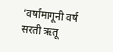‘वर्षामागूनी वर्ष सरती ऋतू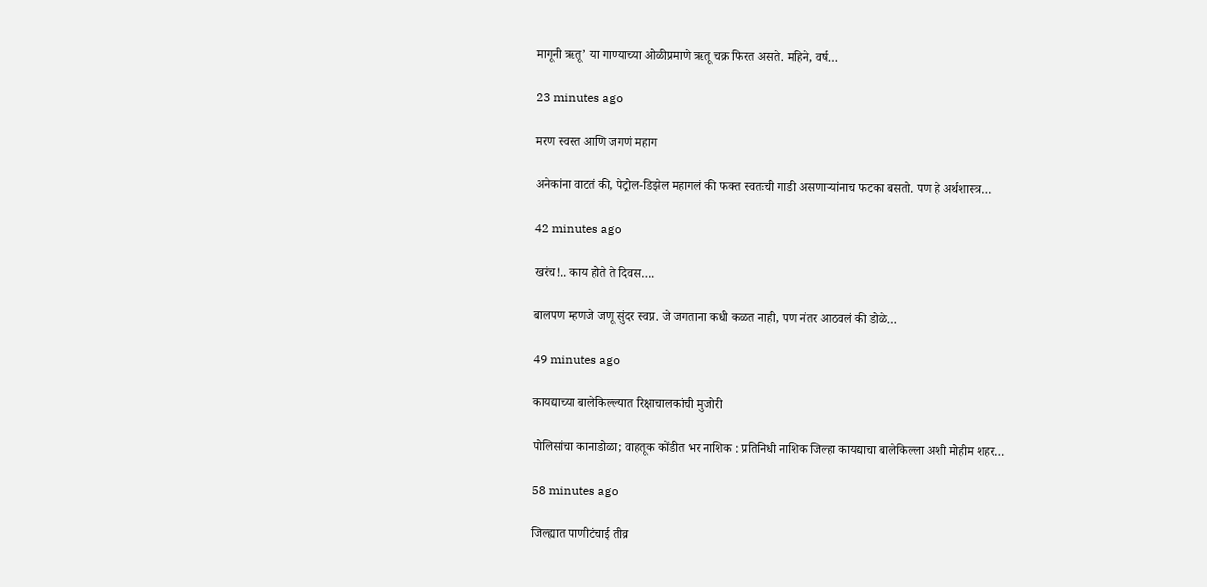मागूनी ऋतू’ या गाण्याच्या ओळीप्रमाणे ऋतू चक्र फिरत असते. महिने, वर्ष…

23 minutes ago

मरण स्वस्त आणि जगणं महाग

अनेकांना वाटतं की, पेट्रोल-डिझेल महागलं की फक्त स्वतःची गाडी असणार्‍यांनाच फटका बसतो. पण हे अर्थशास्त्र…

42 minutes ago

खरंच!.. काय होते ते दिवस….

बालपण म्हणजे जणू सुंदर स्वप्न. जे जगताना कधी कळत नाही, पण नंतर आठवलं की डोळे…

49 minutes ago

कायद्याच्या बालेकिल्ल्यात रिक्षाचालकांची मुजोरी

पोलिसांचा कानाडोळा; वाहतूक कोंडीत भर नाशिक : प्रतिनिधी नाशिक जिल्हा कायद्याचा बालेकिल्ला अशी मोहीम शहर…

58 minutes ago

जिल्ह्यात पाणीटंचाई तीव्र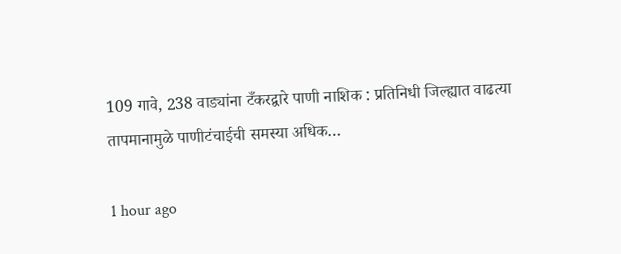109 गावे, 238 वाड्यांना टँकरद्वारे पाणी नाशिक : प्रतिनिधी जिल्ह्यात वाढत्या तापमानामुळे पाणीटंचाईची समस्या अधिक…

1 hour ago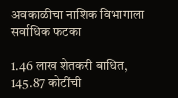अवकाळीचा नाशिक विभागाला सर्वाधिक फटका

1.46 लाख शेतकरी बाधित, 145.87 कोटींची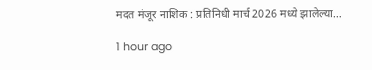मदत मंजूर नाशिक : प्रतिनिधी मार्च 2026 मध्ये झालेल्या…

1 hour ago